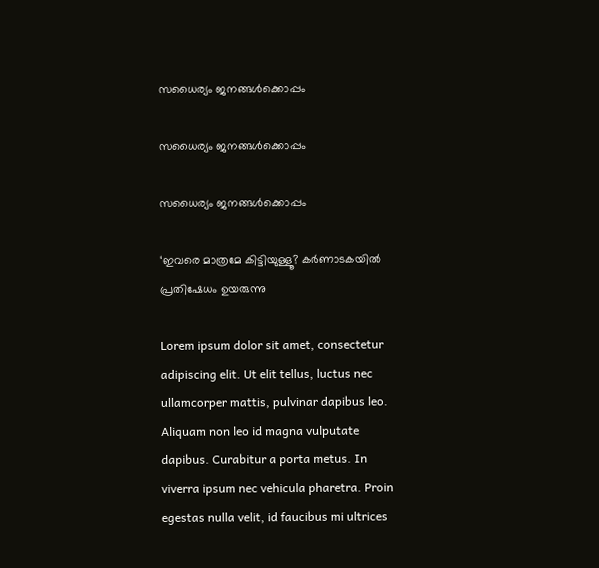സധൈര്യം ജനങ്ങൾക്കൊപ്പം

സധൈര്യം ജനങ്ങൾക്കൊപ്പം

സധൈര്യം ജനങ്ങൾക്കൊപ്പം

‘ഇവരെ മാത്രമേ കിട്ടിയുള്ളൂ? കർണാടകയിൽ പ്രതിഷേധം ഉയരുന്നു

Lorem ipsum dolor sit amet, consectetur adipiscing elit. Ut elit tellus, luctus nec ullamcorper mattis, pulvinar dapibus leo. Aliquam non leo id magna vulputate dapibus. Curabitur a porta metus. In viverra ipsum nec vehicula pharetra. Proin egestas nulla velit, id faucibus mi ultrices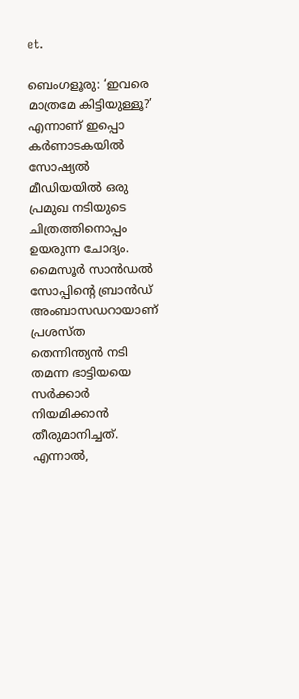et.

ബെംഗളൂരു: ‘ഇവരെ മാത്രമേ കിട്ടിയുള്ളൂ?’ എന്നാണ് ഇപ്പൊ കർണാടകയിൽ സോഷ്യൽ മീഡിയയിൽ ഒരു പ്രമുഖ നടിയുടെ ചിത്രത്തിനൊപ്പം ഉയരുന്ന ചോദ്യം. മൈസൂർ സാൻഡൽ സോപ്പിന്റെ ബ്രാൻഡ് അംബാസഡറായാണ് പ്രശസ്ത തെന്നിന്ത്യൻ നടി തമന്ന ഭാട്ടിയയെ സർക്കാർ നിയമിക്കാൻ തീരുമാനിച്ചത്. എന്നാൽ,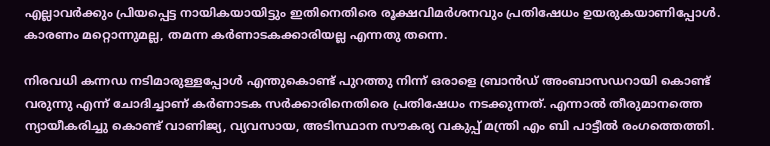എല്ലാവർക്കും പ്രിയപ്പെട്ട നായികയായിട്ടും ഇതിനെതിരെ രൂക്ഷവിമർശനവും പ്രതിഷേധം ഉയരുകയാണിപ്പോൾ. കാരണം മറ്റൊന്നുമല്ല, തമന്ന കർണാടകക്കാരിയല്ല എന്നതു തന്നെ.

നിരവധി കന്നഡ നടിമാരുള്ളപ്പോൾ എന്തുകൊണ്ട് പുറത്തു നിന്ന് ഒരാളെ ബ്രാൻഡ് അംബാസഡറായി കൊണ്ട് വരുന്നു എന്ന് ചോദിച്ചാണ് കർണാടക സർക്കാരിനെതിരെ പ്രതിഷേധം നടക്കുന്നത്. എന്നാൽ തീരുമാനത്തെ ന്യായീകരിച്ചു കൊണ്ട് വാണിജ്യ, വ്യവസായ, അടിസ്ഥാന സൗകര്യ വകുപ്പ് മന്ത്രി എം ബി പാട്ടീൽ രംഗത്തെത്തി.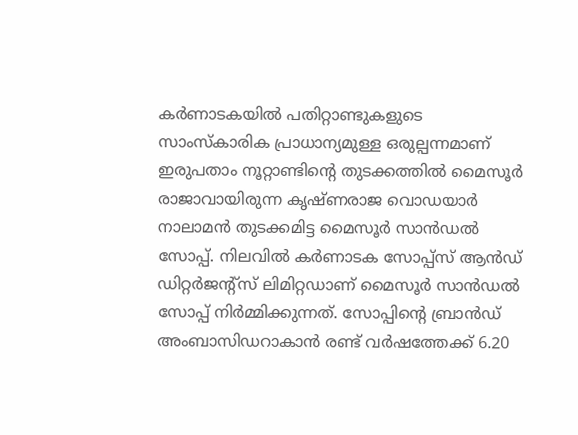കർണാടകയിൽ പതിറ്റാണ്ടുകളുടെ സാംസ്‌കാരിക പ്രാധാന്യമുള്ള ഒരുല്പന്നമാണ് ഇരുപതാം നൂറ്റാണ്ടിന്റെ തുടക്കത്തിൽ മൈസൂർ രാജാവായിരുന്ന കൃഷ്ണരാജ വൊഡയാർ നാലാമൻ തുടക്കമിട്ട മൈസൂർ സാൻഡൽ സോപ്പ്. നിലവിൽ കർണാടക സോപ്പ്സ് ആൻഡ് ഡിറ്റർജന്റ്സ് ലിമിറ്റഡാണ് മൈസൂർ സാൻഡൽ സോപ്പ് നിർമ്മിക്കുന്നത്. സോപ്പിന്‍റെ ബ്രാൻഡ് അംബാസിഡറാകാൻ രണ്ട് വർഷത്തേക്ക് 6.20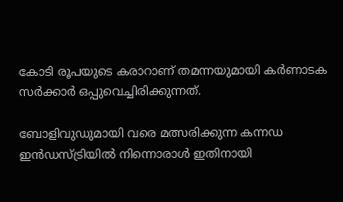കോടി രൂപയുടെ കരാറാണ് തമന്നയുമായി കർണാടക സർക്കാർ ഒപ്പുവെച്ചിരിക്കുന്നത്.

ബോളിവുഡുമായി വരെ മത്സരിക്കുന്ന കന്നഡ ഇൻഡസ്ട്രിയിൽ നിന്നൊരാൾ ഇതിനായി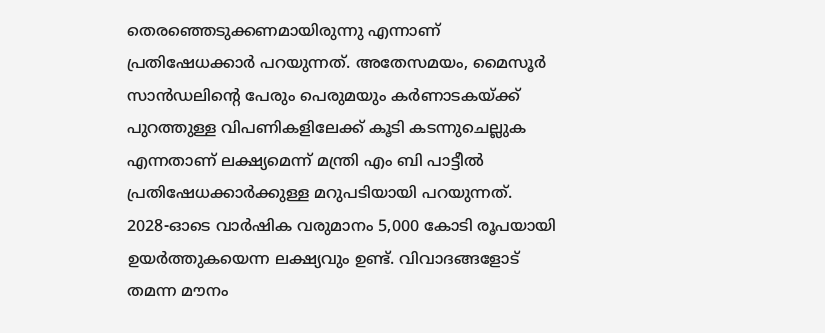തെരഞ്ഞെടുക്കണമായിരുന്നു എന്നാണ് പ്രതിഷേധക്കാർ പറയുന്നത്. അതേസമയം, മൈസൂർ സാൻഡലിന്‍റെ പേരും പെരുമയും കർണാടകയ്ക്ക് പുറത്തുള്ള വിപണികളിലേക്ക് കൂടി കടന്നുചെല്ലുക എന്നതാണ് ലക്ഷ്യമെന്ന് മന്ത്രി എം ബി പാട്ടീൽ പ്രതിഷേധക്കാർക്കുള്ള മറുപടിയായി പറയുന്നത്. 2028-ഓടെ വാർഷിക വരുമാനം 5,000 കോടി രൂപയായി ഉയർത്തുകയെന്ന ലക്ഷ്യവും ഉണ്ട്. വിവാദങ്ങളോട് തമന്ന മൗനം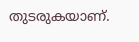തുടരുകയാണ്.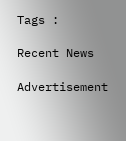Tags :

Recent News

Advertisement